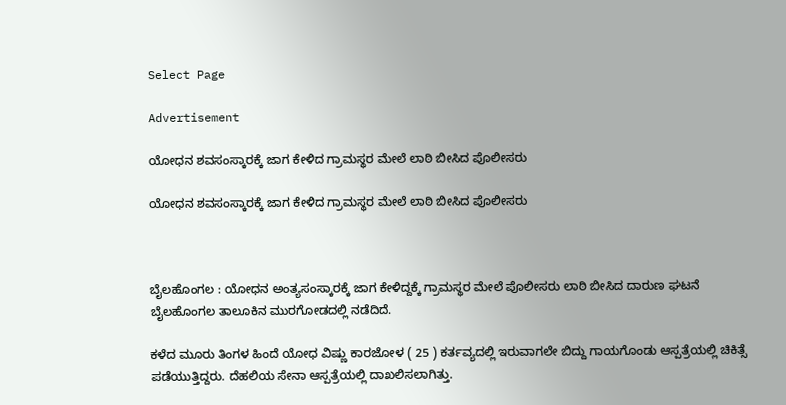Select Page

Advertisement

ಯೋಧನ ಶವಸಂಸ್ಕಾರಕ್ಕೆ ಜಾಗ ಕೇಳಿದ ಗ್ರಾಮಸ್ಥರ ಮೇಲೆ ಲಾಠಿ‌ ಬೀಸಿದ ಪೊಲೀಸರು

ಯೋಧನ ಶವಸಂಸ್ಕಾರಕ್ಕೆ ಜಾಗ ಕೇಳಿದ ಗ್ರಾಮಸ್ಥರ ಮೇಲೆ ಲಾಠಿ‌ ಬೀಸಿದ ಪೊಲೀಸರು



ಬೈಲಹೊಂಗಲ : ಯೋಧನ ಅಂತ್ಯಸಂಸ್ಕಾರಕ್ಕೆ ಜಾಗ ಕೇಳಿದ್ದಕ್ಕೆ ಗ್ರಾಮಸ್ಥರ ಮೇಲೆ ಪೊಲೀಸರು ಲಾಠಿ ಬೀಸಿದ ದಾರುಣ ಘಟನೆ ಬೈಲಹೊಂಗಲ ತಾಲೂಕಿನ ‌ಮುರಗೋಡದಲ್ಲಿ ನಡೆದಿದೆ.

ಕಳೆದ ಮೂರು ತಿಂಗಳ‌ ಹಿಂದೆ ಯೋಧ ವಿಷ್ಣು ಕಾರಜೋಳ ( 25 ) ಕರ್ತವ್ಯದಲ್ಲಿ ಇರುವಾಗಲೇ ಬಿದ್ದು ಗಾಯಗೊಂಡು ಆಸ್ಪತ್ರೆಯಲ್ಲಿ ಚಿಕಿತ್ಸೆ ಪಡೆಯುತ್ತಿದ್ದರು. ದೆಹಲಿಯ ಸೇನಾ ಆಸ್ಪತ್ರೆಯಲ್ಲಿ ದಾಖಲಿಸಲಾಗಿತ್ತು.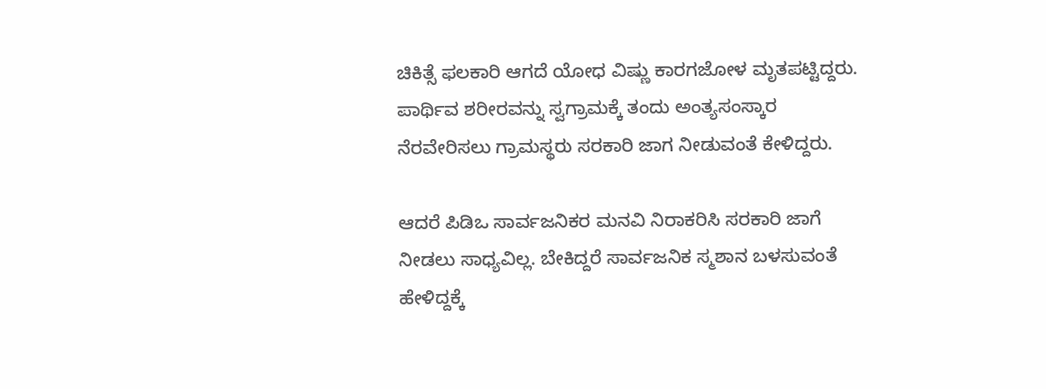ಚಿಕಿತ್ಸೆ ಫಲಕಾರಿ ಆಗದೆ ಯೋಧ ವಿಷ್ಣು ಕಾರಗಜೋಳ ಮೃತಪಟ್ಟಿದ್ದರು. ಪಾರ್ಥಿವ ಶರೀರವನ್ನು ಸ್ವಗ್ರಾಮಕ್ಕೆ ತಂದು ಅಂತ್ಯಸಂಸ್ಕಾರ ನೆರವೇರಿಸಲು ಗ್ರಾಮಸ್ಥರು ಸರಕಾರಿ ಜಾಗ ನೀಡುವಂತೆ ಕೇಳಿದ್ದರು.

ಆದರೆ ಪಿಡಿಒ ಸಾರ್ವಜನಿಕರ ಮನವಿ ನಿರಾಕರಿಸಿ ಸರಕಾರಿ ಜಾಗೆ ನೀಡಲು ಸಾಧ್ಯವಿಲ್ಲ. ಬೇಕಿದ್ದರೆ ಸಾರ್ವಜನಿಕ ಸ್ಮಶಾನ ಬಳಸುವಂತೆ ಹೇಳಿದ್ದಕ್ಕೆ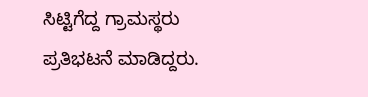ಸಿಟ್ಟಿಗೆದ್ದ ಗ್ರಾಮಸ್ಥರು ಪ್ರತಿಭಟನೆ ಮಾಡಿದ್ದರು.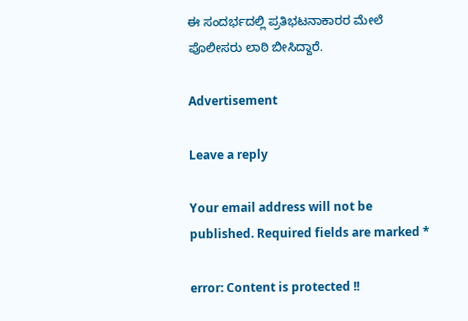ಈ ಸಂದರ್ಭದಲ್ಲಿ ಪ್ರತಿಭಟನಾಕಾರರ ಮೇಲೆ ಪೊಲೀಸರು ಲಾಠಿ ಬೀಸಿದ್ದಾರೆ.

Advertisement

Leave a reply

Your email address will not be published. Required fields are marked *

error: Content is protected !!